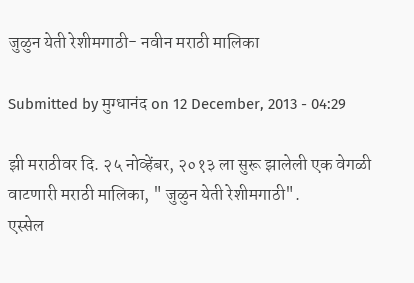जुळुन येती रेशीमगाठी- नवीन मराठी मालिका

Submitted by मुग्धानंद on 12 December, 2013 - 04:29

झी मराठीवर दि. २५ नोव्हेंबर, २०१३ ला सुरू झालेली एक वेगळी वाटणारी मराठी मालिका, " जुळुन येती रेशीमगाठी".
एस्सेल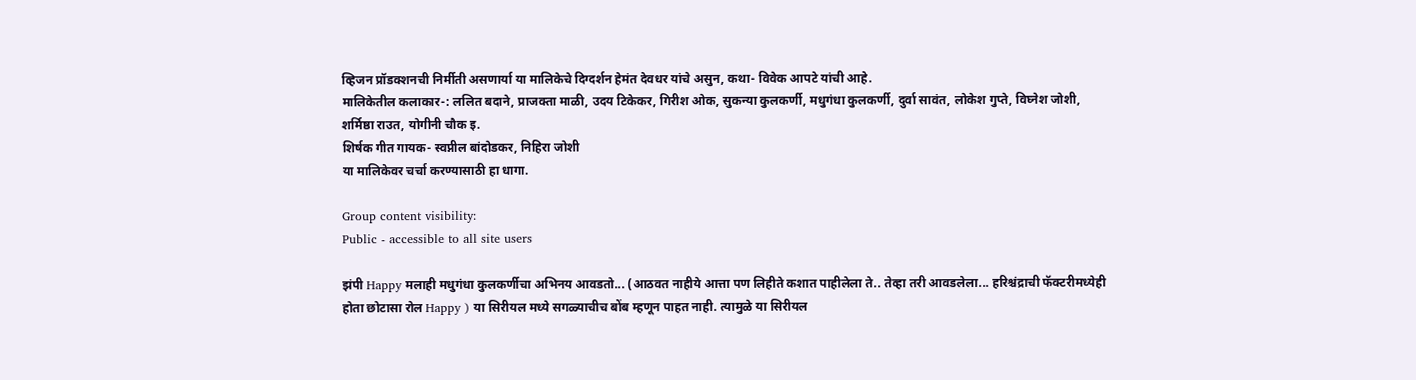व्हिजन प्रॉडक्शनची निर्मीती असणार्या या मालिकेचे दिग्दर्शन हेमंत देवधर यांचे असुन, कथा- विवेक आपटे यांची आहे.
मालिकेतील कलाकार-: ललित बदाने, प्राजक्ता माळी, उदय टिकेकर, गिरीश ओक, सुकन्या कुलकर्णी, मधुगंधा कुलकर्णी, दुर्वा सावंत, लोकेश गुप्ते, विघ्नेश जोशी, शर्मिष्ठा राउत, योगीनी चौक इ.
शिर्षक गीत गायक- स्वप्नील बांदोडकर, निहिरा जोशी
या मालिकेवर चर्चा करण्यासाठी हा धागा.

Group content visibility:
Public - accessible to all site users

झंपी Happy मलाही मधुगंधा कुलकर्णीचा अभिनय आवडतो... (आठवत नाहीये आत्ता पण लिहीते कशात पाहीलेला ते.. तेव्हा तरी आवडलेला... हरिश्चंद्राची फॅक्टरीमध्येही होता छोटासा रोल Happy ) या सिरीयल मध्ये सगळ्याचीच बोंब म्हणून पाहत नाही. त्यामुळे या सिरीयल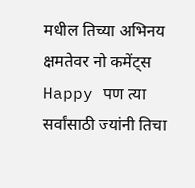मधील तिच्या अभिनय क्षमतेवर नो कमेंट्स Happy पण त्या सर्वांसाठी ज्यांनी तिचा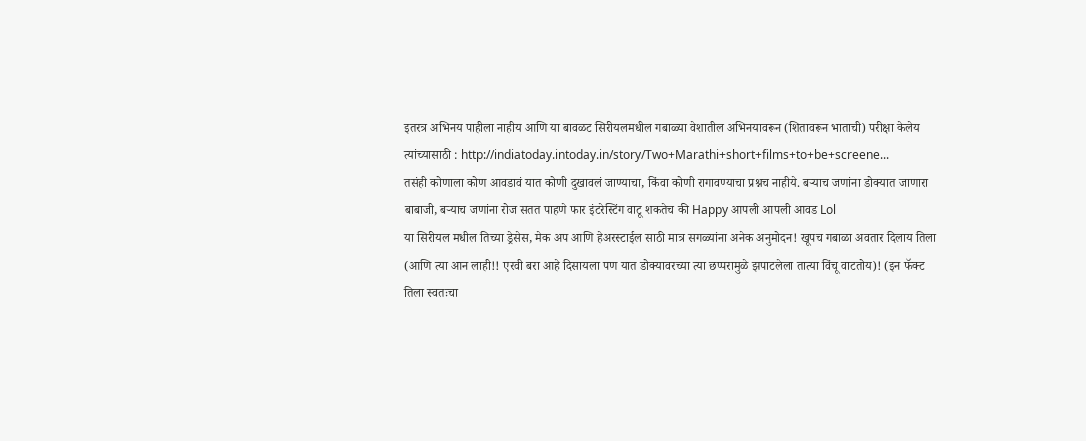इतरत्र अभिनय पाहीला नाहीय आणि या बावळट सिरीयलमधील गबाळ्या वेशातील अभिनयावरून (शितावरून भाताची) परीक्षा केलेय त्यांच्यासाठी : http://indiatoday.intoday.in/story/Two+Marathi+short+films+to+be+screene...
तसंही कोणाला कोण आवडावं यात कोणी दुखावलं जाण्याचा, किंवा कोणी रागावण्याचा प्रश्नच नाहीये. बर्‍याच जणांना डोक्यात जाणारा बाबाजी, बर्‍याच जणांना रोज सतत पाहणे फार इंटरेस्टिंग वाटू शकतेच की Happy आपली आपली आवड Lol
या सिरीयल मधील तिच्या ड्रेसेस, मेक अप आणि हेअरस्टाईल साठी मात्र सगळ्यांना अनेक अनुमोदन! खूपच गबाळा अवतार दिलाय तिला (आणि त्या आन लाही!! एरवी बरा आहे दिसायला पण यात डोक्यावरच्या त्या छप्परामुळे झपाटलेला तात्या विंचू वाटतोय)! (इन फॅक्ट तिला स्वतःचा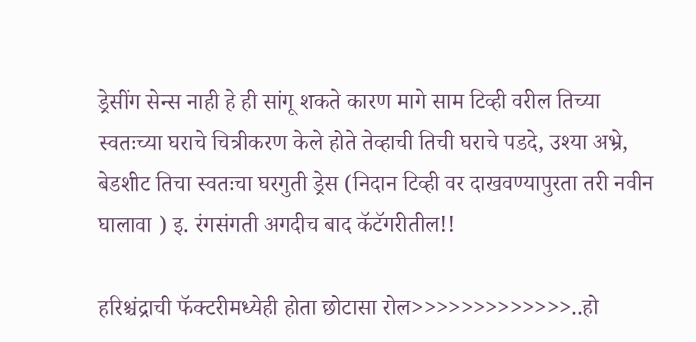ड्रेसींग सेन्स नाही हे ही सांगू शकते कारण मागे साम टिव्ही वरील तिच्या स्वतःच्या घराचे चित्रीकरण केले होते तेव्हाची तिची घराचे पडदे, उश्या अभ्रे, बेडशीट तिचा स्वतःचा घरगुती ड्रेस (निदान टिव्ही वर दाखवण्यापुरता तरी नवीन घालावा ) इ. रंगसंगती अगदीच बाद कॅटॅगरीतील!!

हरिश्चंद्राची फॅक्टरीमध्येही होता छोटासा रोल>>>>>>>>>>>>>..हो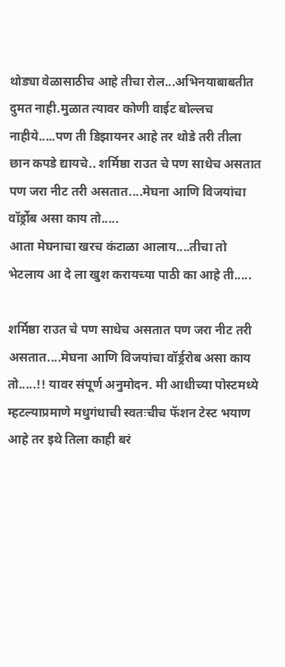थोड्या वेळासाठीच आहे तीचा रोल...अभिनयाबाबतीत दुमत नाही.मुळात त्यावर कोणी वाईट बोल्लच नाहीये.....पण ती डिझायनर आहे तर थोडे तरी तीला छान कपडे द्यायचे.. शर्मिष्ठा राउत चे पण साधेच असतात पण जरा नीट तरी असतात....मेघना आणि विजयांचा वॉर्ड्रोब असा काय तो.....
आता मेघनाचा खरच कंटाळा आलाय....तीचा तो भेटलाय आ दे ला खुश करायच्या पाठी का आहे ती.....

शर्मिष्ठा राउत चे पण साधेच असतात पण जरा नीट तरी असतात....मेघना आणि विजयांचा वॉर्ड्ररोब असा काय तो.....!! यावर संपूर्ण अनुमोदन. मी आधीच्या पोस्टमध्ये म्हटल्याप्रमाणे मधुगंधाची स्वतःचीच फॅशन टेस्ट भयाण आहे तर इथे तिला काही बरं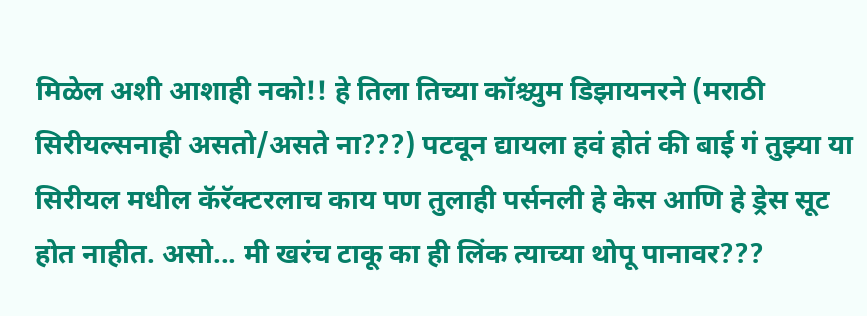मिळेल अशी आशाही नको!! हे तिला तिच्या कॉश्च्युम डिझायनरने (मराठी सिरीयल्सनाही असतो/असते ना???) पटवून द्यायला हवं होतं की बाई गं तुझ्या या सिरीयल मधील कॅरॅक्टरलाच काय पण तुलाही पर्सनली हे केस आणि हे ड्रेस सूट होत नाहीत. असो... मी खरंच टाकू का ही लिंक त्याच्या थोपू पानावर???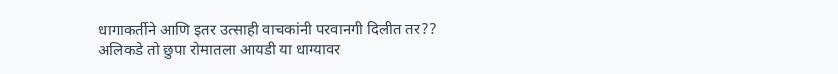धागाकर्तीने आणि इतर उत्साही वाचकांनी परवानगी दिलीत तर?? अलिकडे तो छुपा रोमातला आयडी या धाग्यावर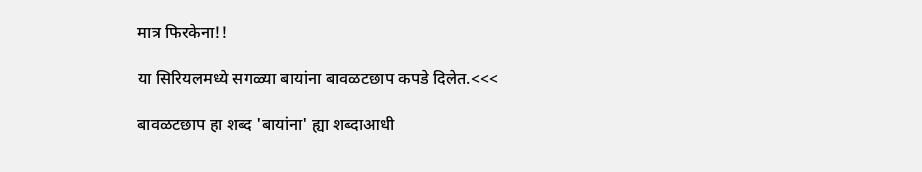मात्र फिरकेना!!

या सिरियलमध्ये सगळ्या बायांना बावळटछाप कपडे दिलेत.<<<

बावळटछाप हा शब्द 'बायांना' ह्या शब्दाआधी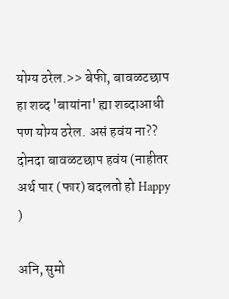योग्य ठरेल.>> बेफी, बावळटछाप हा शब्द 'बायांना' ह्या शब्दाआधी पण योग्य ठरेल. असं हवंय ना?? दोनदा बावळटछाप हवंय (नाहीतर अर्थ पार (फार) बदलतो हो Happy )

अनि, सुमो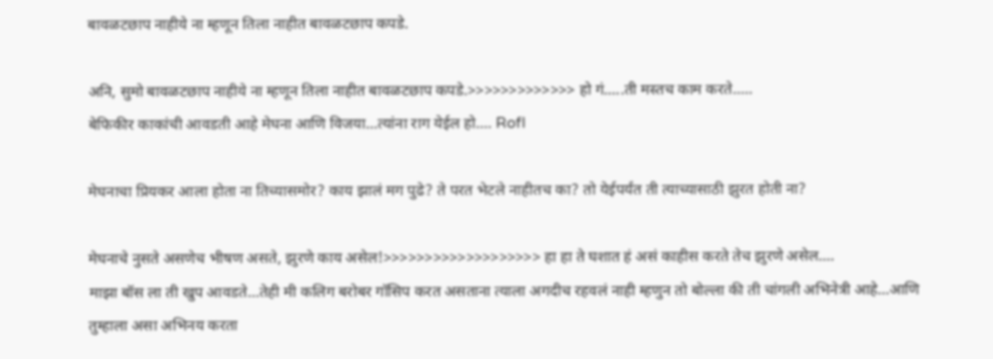बावळटछाप नाहीये ना म्हणून तिला नाहीत बावळटछाप कपडे.

अनि, सुमो बावळटछाप नाहीये ना म्हणून तिला नाहीत बावळटछाप कपडे.>>>>>>>>>>>>> हो गं.....ती मस्तच काम करते.....
बेफिकीर काकांची आवडती आहे मेघना आणि विजया...त्यांना राग येईल हो.... Rofl

मेघनाचा प्रियकर आला होता ना तिच्यासमोर? काय झालं मग पुढे? ते परत भेटले नाहीतच का? तो येईपर्यंत ती त्याच्यासाठी झुरत होती ना?

मेघनाचे नुसते असणेच भीषण असते, झुरणे काय असेल!>>>>>>>>>>>>>>>>>>> हा हा ते घशात हं असं काहीस करते तेच झुरणे असेल....
माझा बॉस ला ती खुप आवडते...तेही मी कलिग बरोबर गॉसिप करत असताना त्याला अगदीच रहवलं नाही म्हणुन तो बोल्ला की ती चांगली अभिनेत्री आहे...आणि तुम्हाला असा अभिनय करता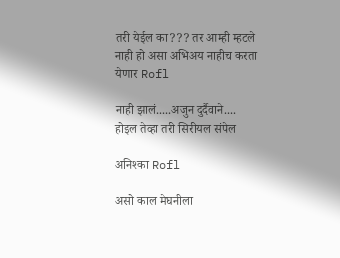तरी येईल का??? तर आम्ही म्हटले नाही हो असा अभिअय नाहीच करता येणार Rofl

नाही झालं.....अजुन दुर्दैवाने.... होइल तेव्हा तरी सिरीयल संपेल

अनिश्का Rofl

असो काल मेघनीला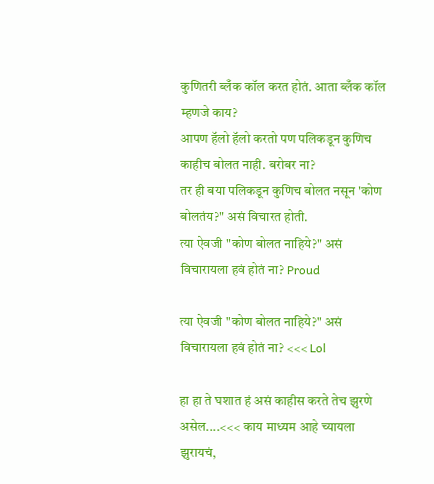कुणितरी ब्लँक कॉल करत होतं. आता ब्लँक कॉल म्हणजे काय?
आपण हॅलो हॅलो करतो पण पलिकडून कुणिच काहीच बोलत नाही. बरोबर ना?
तर ही बया पलिकडून कुणिच बोलत नसून 'कोण बोलतंय?" असं विचारत होती.
त्या ऐवजी "कोण बोलत नाहिये?" असं विचारायला हवं होतं ना? Proud

त्या ऐवजी "कोण बोलत नाहिये?" असं विचारायला हवं होतं ना? <<< Lol

हा हा ते घशात हं असं काहीस करते तेच झुरणे असेल....<<< काय माध्यम आहे च्यायला झुरायचं,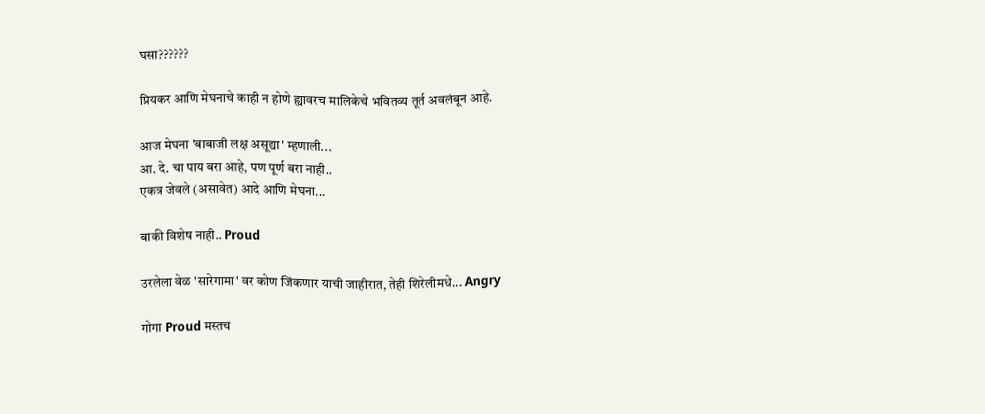घसा??????

प्रियकर आणि मेघनाचे काही न होणे ह्यावरच मालिकेचे भवितव्य तूर्त अवलंबून आहे.

आज मेघना 'बाबाजी लक्ष असूद्या' म्हणाली...
आ. दे. चा पाय बरा आहे, पण पूर्ण बरा नाही..
एकत्र जेवले (असावेत) आदे आणि मेघना...

बाकी विशेष नाही.. Proud

उरलेला वेळ 'सारेगामा' वर कोण जिंकणार याची जाहीरात, तेही शिरेलीमधे... Angry

गोगा Proud मस्तच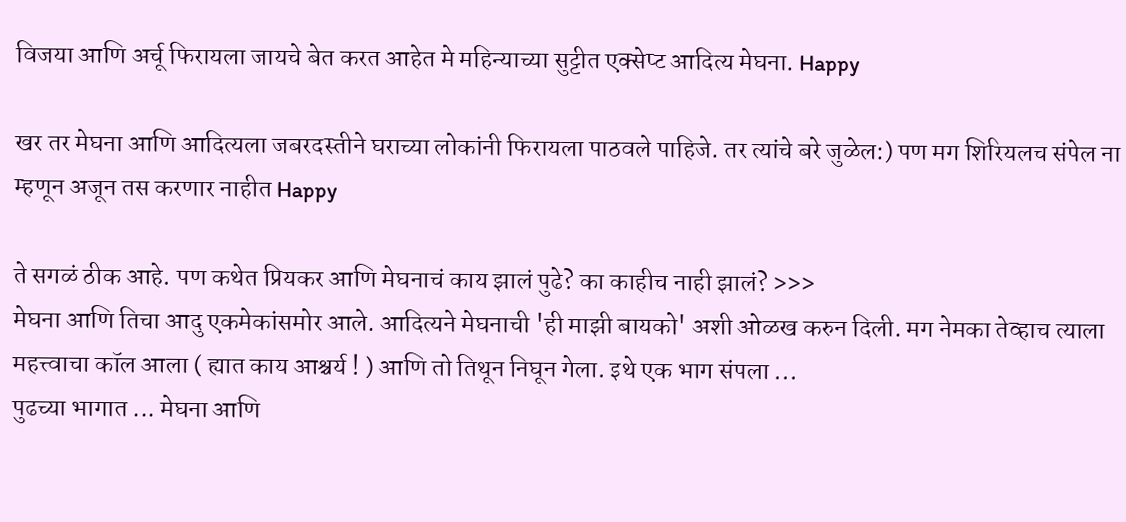विजया आणि अर्चू फिरायला जायचे बेत करत आहेत मे महिन्याच्या सुट्टीत एक्सेप्ट आदित्य मेघना. Happy

खर तर मेघना आणि आदित्यला जबरदस्तीने घराच्या लोकांनी फिरायला पाठवले पाहिजे. तर त्यांचे बरे जुळेल:) पण मग शिरियलच संपेल ना म्हणून अजून तस करणार नाहीत Happy

ते सगळं ठीक आहे. पण कथेत प्रियकर आणि मेघनाचं काय झालं पुढे? का काहीच नाही झालं? >>>
मेघना आणि तिचा आदु एकमेकांसमोर आले. आदित्यने मेघनाची 'ही माझी बायको' अशी ओळख करुन दिली. मग नेमका तेव्हाच त्याला महत्त्वाचा कॉल आला ( ह्यात काय आश्चर्य ! ) आणि तो तिथून निघून गेला. इथे एक भाग संपला ...
पुढच्या भागात ... मेघना आणि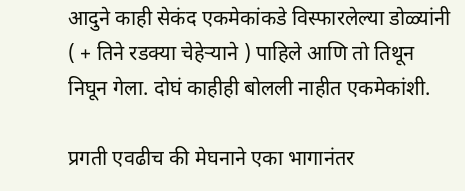आदुने काही सेकंद एकमेकांकडे विस्फारलेल्या डोळ्यांनी ( + तिने रडक्या चेहेर्‍याने ) पाहिले आणि तो तिथून निघून गेला. दोघं काहीही बोलली नाहीत एकमेकांशी.

प्रगती एवढीच की मेघनाने एका भागानंतर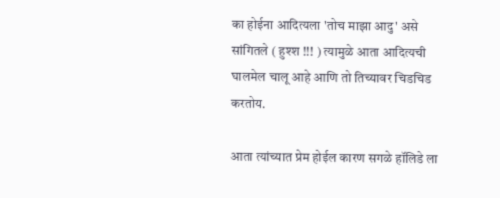का होईना आदित्यला 'तोच माझा आदु' असे सांगितले ( हुश्श !!! ) त्यामुळे आता आदित्यची घालमेल चालू आहे आणि तो तिच्यावर चिडचिड करतोय.

आता त्यांच्यात प्रेम होईल कारण सगळे हॉलिडे ला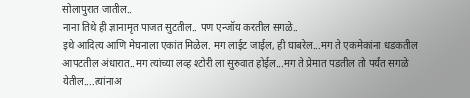सोलापुरात जातील..
नाना तिथे ही ज्ञानामृत पाजत सुटतील.. पण एन्जॉय करतील सगळे..
इथे आदित्य आणि मेघनाला एकांत मिळेल. मग लाईट जाईल, ही घाबरेल...मग ते एकमेकांना धडकतील आपटतील अंधारात..मग त्यांच्या लव्ह श्टोरी ला सुरुवात होईल...मग ते प्रेमात पडतील तो पर्यंत सगळे येतील....त्यांनाअ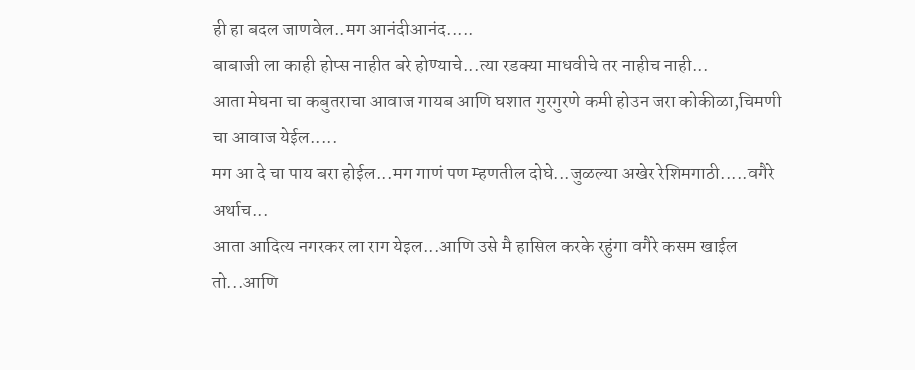ही हा बदल जाणवेल..मग आनंदीआनंद.....
बाबाजी ला काही होप्स नाहीत बरे होण्याचे...त्या रडक्या माधवीचे तर नाहीच नाही...
आता मेघना चा कबुतराचा आवाज गायब आणि घशात गुरगुरणे कमी होउन जरा कोकीळा,चिमणी चा आवाज येईल.....
मग आ दे चा पाय बरा होईल...मग गाणं पण म्हणतील दोघे...जुळल्या अखेर रेशिमगाठी.....वगैरे अर्थाच...
आता आदित्य नगरकर ला राग येइल...आणि उसे मै हासिल करके रहुंगा वगैरे कसम खाईल तो...आणि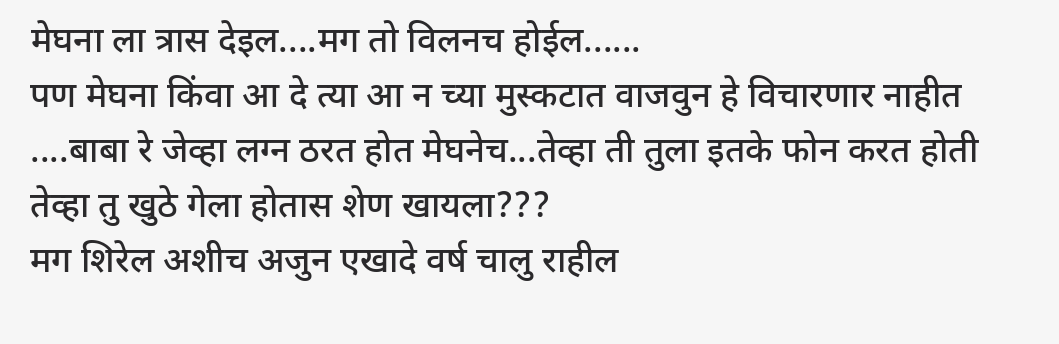मेघना ला त्रास देइल....मग तो विलनच होईल......
पण मेघना किंवा आ दे त्या आ न च्या मुस्कटात वाजवुन हे विचारणार नाहीत ....बाबा रे जेव्हा लग्न ठरत होत मेघनेच...तेव्हा ती तुला इतके फोन करत होती तेव्हा तु खुठे गेला होतास शेण खायला???
मग शिरेल अशीच अजुन एखादे वर्ष चालु राहील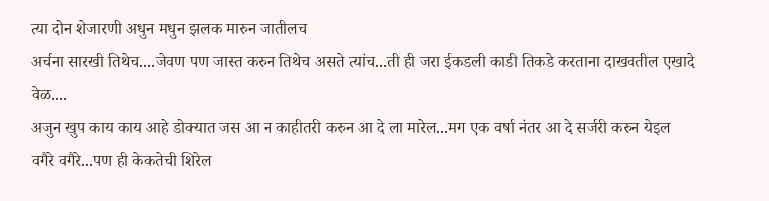त्या दोन शेजारणी अधुन मधुन झलक मारुन जातीलच
अर्चना सारखी तिथेच....जेवण पण जास्त करुन तिथेच असते त्यांच...ती ही जरा ईकडली काडी तिकडे करताना दाखवतील एखादे वेळ....
अजुन खुप काय काय आहे डोक्यात जस आ न काहीतरी करुन आ दे ला मारेल...मग एक वर्षा नंतर आ दे सर्जरी करुन येइल वगैरे वगैरे...पण ही केकतेची शिरेल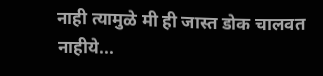नाही त्यामुळे मी ही जास्त डोक चालवत नाहीये...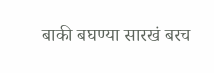बाकी बघण्या सारखं बरच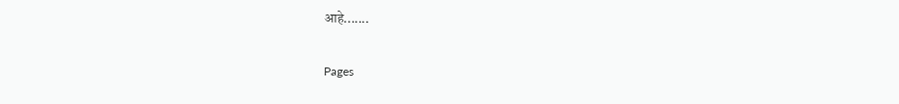आहे.......

Pages